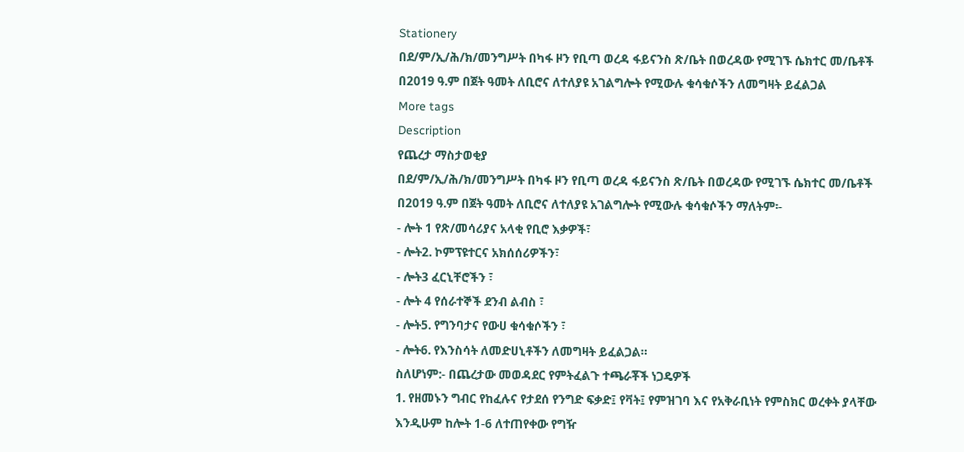Stationery
በደ/ም/ኢ/ሕ/ክ/መንግሥት በካፋ ዞን የቢጣ ወረዳ ፋይናንስ ጽ/ቤት በወረዳው የሚገኙ ሴክተር መ/ቤቶች በ2019 ዓ.ም በጀት ዓመት ለቢሮና ለተለያዩ አገልግሎት የሚውሉ ቁሳቁሶችን ለመግዛት ይፈልጋል
More tags
Description
የጨረታ ማስታወቂያ
በደ/ም/ኢ/ሕ/ክ/መንግሥት በካፋ ዞን የቢጣ ወረዳ ፋይናንስ ጽ/ቤት በወረዳው የሚገኙ ሴክተር መ/ቤቶች በ2019 ዓ.ም በጀት ዓመት ለቢሮና ለተለያዩ አገልግሎት የሚውሉ ቁሳቁሶችን ማለትም፡-
- ሎት 1 የጽ/መሳሪያና አላቂ የቢሮ እቃዎች፣
- ሎት2. ኮምፕዩተርና አክሰሰሪዎችን፣
- ሎት3 ፈርኒቸሮችን ፣
- ሎት 4 የሰራተኞች ደንብ ልብስ ፣
- ሎት5. የግንባታና የውሀ ቁሳቁሶችን ፣
- ሎት6. የእንስሳት ለመድሀኒቶችን ለመግዛት ይፈልጋል።
ስለሆነም:- በጨረታው መወዳደር የምትፈልጉ ተጫራቾች ነጋዴዎች
1. የዘመኑን ግብር የከፈሉና የታደሰ የንግድ ፍቃድ፤ የቫት፤ የምዝገባ እና የአቅራቢነት የምስክር ወረቀት ያላቸው እንዲሁም ከሎት 1-6 ለተጠየቀው የግዥ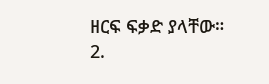ዘርፍ ፍቃድ ያላቸው።
2.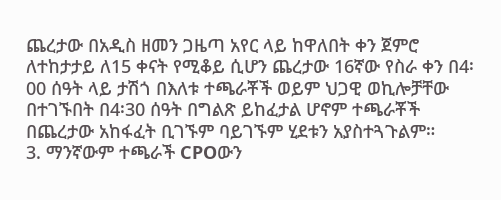ጨረታው በአዲስ ዘመን ጋዜጣ አየር ላይ ከዋለበት ቀን ጀምሮ ለተከታታይ ለ15 ቀናት የሚቆይ ሲሆን ጨረታው 16ኛው የስራ ቀን በ4፡00 ሰዓት ላይ ታሽጎ በእለቱ ተጫራቾች ወይም ህጋዊ ወኪሎቻቸው በተገኙበት በ4፡30 ሰዓት በግልጽ ይከፈታል ሆኖም ተጫራቾች በጨረታው አከፋፈት ቢገኙም ባይገኙም ሂደቱን አያስተጓጉልም።
3. ማንኛውም ተጫራች CPOውን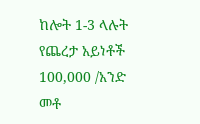ከሎት 1-3 ላሉት የጨረታ አይነቶች 100,000 /አንድ መቶ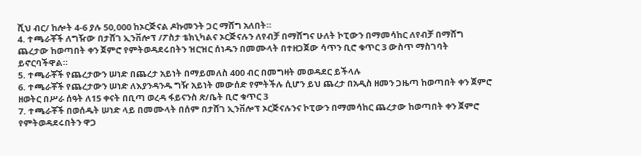ሺህ ብር/ ከሎት 4-6 ያሉ 50,000 ከኦርጅናል ዶኩመንት ጋር ማሸግ አለበት።
4. ተጫራቾች ለግዥው በታሸገ ኢንቨሎፕ /ፖስታ ቴክኒካልና ኦርጅናሉን ለየብቻ በማሸግና ሁለት ኮፒውን በማመሳከር ለየብቻ በማሸግ ጨረታው ከወጣበት ቀን ጀምሮ የምትወዳደሩበትን ዝርዝር ሰነዱን በመሙላት በተዘጋጀው ሳጥን ቢሮ ቁጥር 3 ውስጥ ማስገባት ይኖርባችዋል።
5. ተጫራቾች የጨረታውን ሠነድ በጨረታ አይነት በማይመለስ 400 ብር በመግዛት መወዳደር ይችላሉ
6. ተጫራቾች የጨረታውን ሠነድ ለእያንዳንዱ ግዥ አይነት መውሰድ የምትችሉ ሲሆን ይህ ጨረታ በአዲስ ዘመን ጋዜጣ ከወጣበት ቀን ጀምሮ ዘወትር በሥራ ሰዓት ለ15 ቀናት በቢጣ ወረዳ ፋይናንስ ጽ/ቤት ቢሮ ቁጥር 3
7. ተጫራቾች በወሰዱት ሠነድ ላይ በመሙላት በሰም በታሸገ ኢንቨሎፕ ኦርጅናሉንና ኮፒውን በማመሳከር ጨረታው ከወጣበት ቀን ጀምሮ የምትወዳደሩበትን ዋጋ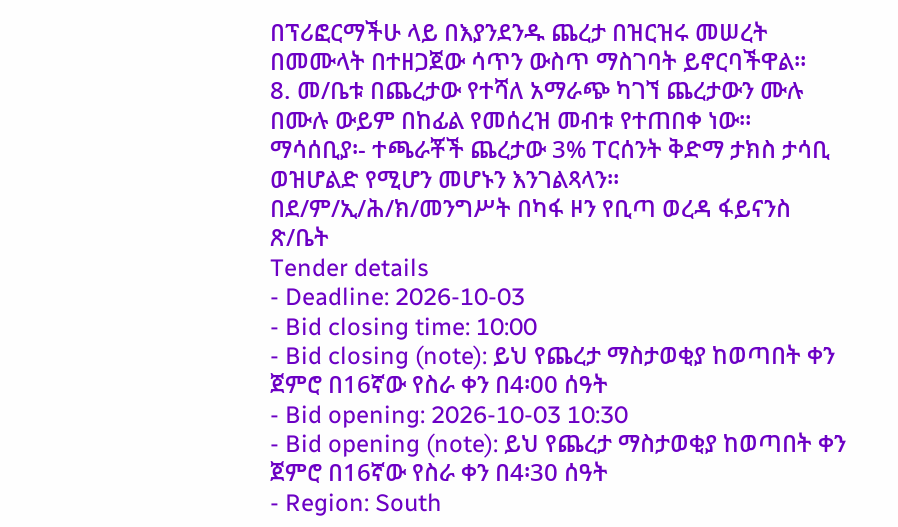በፕሪፎርማችሁ ላይ በእያንደንዱ ጨረታ በዝርዝሩ መሠረት በመሙላት በተዘጋጀው ሳጥን ውስጥ ማስገባት ይኖርባችዋል።
8. መ/ቤቱ በጨረታው የተሻለ አማራጭ ካገኘ ጨረታውን ሙሉ በሙሉ ውይም በከፊል የመሰረዝ መብቱ የተጠበቀ ነው።
ማሳሰቢያ፡- ተጫራቾች ጨረታው 3% ፐርሰንት ቅድማ ታክስ ታሳቢ ወዝሆልድ የሚሆን መሆኑን እንገልጻላን።
በደ/ም/ኢ/ሕ/ክ/መንግሥት በካፋ ዞን የቢጣ ወረዳ ፋይናንስ ጽ/ቤት
Tender details
- Deadline: 2026-10-03
- Bid closing time: 10:00
- Bid closing (note): ይህ የጨረታ ማስታወቂያ ከወጣበት ቀን ጀምሮ በ16ኛው የስራ ቀን በ4፡00 ሰዓት
- Bid opening: 2026-10-03 10:30
- Bid opening (note): ይህ የጨረታ ማስታወቂያ ከወጣበት ቀን ጀምሮ በ16ኛው የስራ ቀን በ4፡30 ሰዓት
- Region: South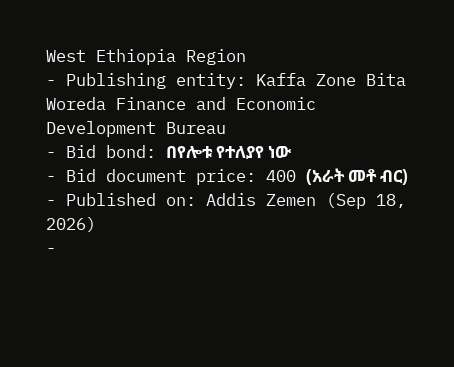West Ethiopia Region
- Publishing entity: Kaffa Zone Bita Woreda Finance and Economic Development Bureau
- Bid bond: በየሎቱ የተለያየ ነው
- Bid document price: 400 (አራት መቶ ብር)
- Published on: Addis Zemen (Sep 18, 2026)
-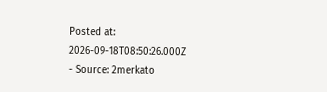Posted at: 2026-09-18T08:50:26.000Z
- Source: 2merkato